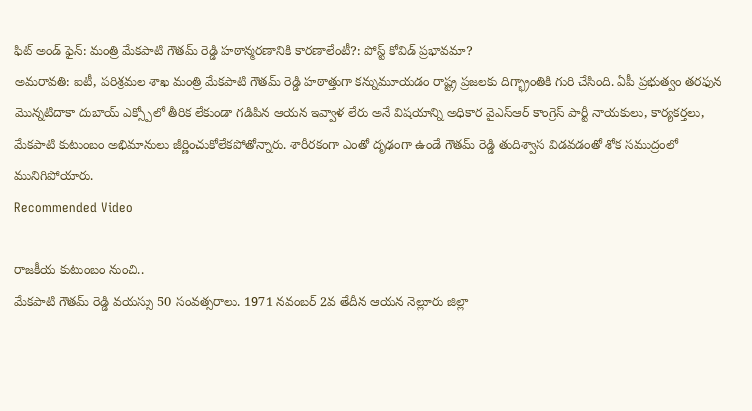ఫిట్ అండ్ ఫైన్: మంత్రి మేకపాటి గౌతమ్ రెడ్డి హఠాన్మరణానికి కారణాలేంటీ?: పోస్ట్ కోవిడ్ ప్రభావమా?
అమరావతి: ఐటీ, పరిశ్రమల శాఖ మంత్రి మేకపాటి గౌతమ్ రెడ్డి హఠాత్తుగా కన్నుమూయడం రాష్ట్ర ప్రజలకు దిగ్భ్రాంతికి గురి చేసింది. ఏపీ ప్రభుత్వం తరఫున మొన్నటిదాకా దుబాయ్ ఎక్స్పోలో తీరిక లేకుండా గడిపిన ఆయన ఇవ్వాళ లేరు అనే విషయాన్ని అధికార వైఎస్ఆర్ కాంగ్రెస్ పార్టీ నాయకులు, కార్యకర్తలు, మేకపాటి కుటుంబం అభిమానులు జీర్ణించుకోలేకపోతోన్నారు. శారీరకంగా ఎంతో దృఢంగా ఉండే గౌతమ్ రెడ్డి తుదిశ్వాస విడవడంతో శోక సముద్రంలో మునిగిపోయారు.
Recommended Video

రాజకీయ కుటుంబం నుంచి..
మేకపాటి గౌతమ్ రెడ్డి వయస్సు 50 సంవత్సరాలు. 1971 నవంబర్ 2వ తేదీన ఆయన నెల్లూరు జిల్లా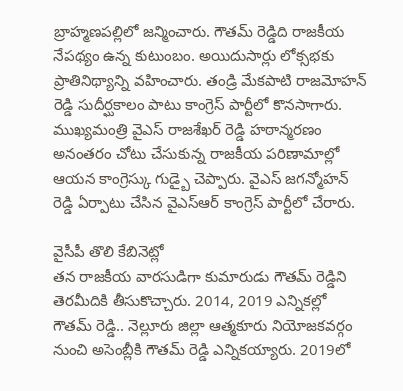బ్రాహ్మణపల్లిలో జన్మించారు. గౌతమ్ రెడ్డిది రాజకీయ నేపథ్యం ఉన్న కుటుంబం. అయిదుసార్లు లోక్సభకు ప్రాతినిథ్యాన్ని వహించారు. తండ్రి మేకపాటి రాజమోహన్ రెడ్డి సుదీర్ఘకాలం పాటు కాంగ్రెస్ పార్టీలో కొనసాగారు. ముఖ్యమంత్రి వైఎస్ రాజశేఖర్ రెడ్డి హఠాన్మరణం అనంతరం చోటు చేసుకున్న రాజకీయ పరిణామాల్లో ఆయన కాంగ్రెస్కు గుడ్బై చెప్పారు. వైఎస్ జగన్మోహన్ రెడ్డి ఏర్పాటు చేసిన వైఎస్ఆర్ కాంగ్రెస్ పార్టీలో చేరారు.

వైసీపీ తొలి కేబినెట్లో
తన రాజకీయ వారసుడిగా కుమారుడు గౌతమ్ రెడ్డిని తెరమీదికి తీసుకొచ్చారు. 2014, 2019 ఎన్నికల్లో గౌతమ్ రెడ్డి.. నెల్లూరు జిల్లా ఆత్మకూరు నియోజకవర్గం నుంచి అసెంబ్లీకి గౌతమ్ రెడ్డి ఎన్నికయ్యారు. 2019లో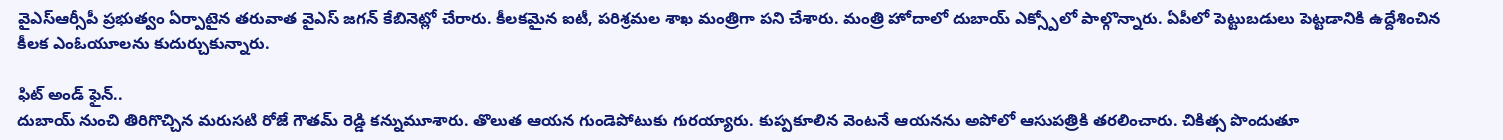వైఎస్ఆర్సీపీ ప్రభుత్వం ఏర్పాటైన తరువాత వైఎస్ జగన్ కేబినెట్లో చేరారు. కీలకమైన ఐటీ, పరిశ్రమల శాఖ మంత్రిగా పని చేశారు. మంత్రి హోదాలో దుబాయ్ ఎక్స్పోలో పాల్గొన్నారు. ఏపీలో పెట్టుబడులు పెట్టడానికి ఉద్దేశించిన కీలక ఎంఓయూలను కుదుర్చుకున్నారు.

ఫిట్ అండ్ ఫైన్..
దుబాయ్ నుంచి తిరిగొచ్చిన మరుసటి రోజే గౌతమ్ రెడ్డి కన్నుమూశారు. తొలుత ఆయన గుండెపోటుకు గురయ్యారు. కుప్పకూలిన వెంటనే ఆయనను అపోలో ఆసుపత్రికి తరలించారు. చికిత్స పొందుతూ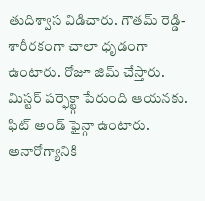తుదిశ్వాస విడిచారు. గౌతమ్ రెడ్డి- శారీరకంగా చాలా ధృడంగా ఉంటారు. రోజూ జిమ్ చేస్తారు. మిస్టర్ పర్ఫెక్ట్గా పేరుంది ఆయనకు. ఫిట్ అండ్ ఫైన్గా ఉంటారు. అనారోగ్యానికి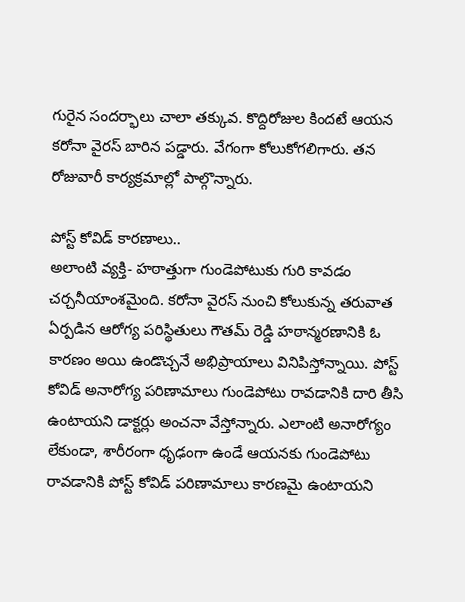గురైన సందర్భాలు చాలా తక్కువ. కొద్దిరోజుల కిందటే ఆయన కరోనా వైరస్ బారిన పడ్డారు. వేగంగా కోలుకోగలిగారు. తన రోజువారీ కార్యక్రమాల్లో పాల్గొన్నారు.

పోస్ట్ కోవిడ్ కారణాలు..
అలాంటి వ్యక్తి- హఠాత్తుగా గుండెపోటుకు గురి కావడం చర్చనీయాంశమైంది. కరోనా వైరస్ నుంచి కోలుకున్న తరువాత ఏర్పడిన ఆరోగ్య పరిస్థితులు గౌతమ్ రెడ్డి హఠాన్మరణానికి ఓ కారణం అయి ఉండొచ్చనే అభిప్రాయాలు వినిపిస్తోన్నాయి. పోస్ట్ కోవిడ్ అనారోగ్య పరిణామాలు గుండెపోటు రావడానికి దారి తీసి ఉంటాయని డాక్టర్లు అంచనా వేస్తోన్నారు. ఎలాంటి అనారోగ్యం లేకుండా, శారీరంగా ధృఢంగా ఉండే ఆయనకు గుండెపోటు రావడానికి పోస్ట్ కోవిడ్ పరిణామాలు కారణమై ఉంటాయని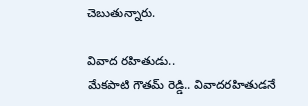చెబుతున్నారు.

వివాద రహితుడు..
మేకపాటి గౌతమ్ రెడ్డి.. వివాదరహితుడనే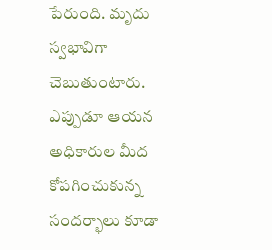పేరుంది. మృదు స్వభావిగా చెబుతుంటారు. ఎప్పుడూ ఆయన అధికారుల మీద కోపగించుకున్న సందర్భాలు కూడా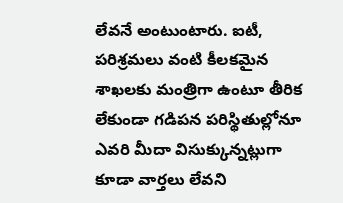లేవనే అంటుంటారు. ఐటీ, పరిశ్రమలు వంటి కీలకమైన శాఖలకు మంత్రిగా ఉంటూ తీరిక లేకుండా గడిపన పరిస్థితుల్లోనూ ఎవరి మీదా విసుక్కున్నట్లుగా కూడా వార్తలు లేవని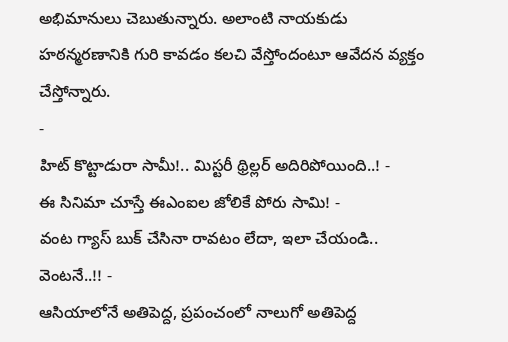అభిమానులు చెబుతున్నారు. అలాంటి నాయకుడు హఠన్మరణానికి గురి కావడం కలచి వేస్తోందంటూ ఆవేదన వ్యక్తం చేస్తోన్నారు.
-
హిట్ కొట్టాడురా సామీ!.. మిస్టరీ థ్రిల్లర్ అదిరిపోయింది..! -
ఈ సినిమా చూస్తే ఈఎంఐల జోలికే పోరు సామి! -
వంట గ్యాస్ బుక్ చేసినా రావటం లేదా, ఇలా చేయండి.. వెంటనే..!! -
ఆసియాలోనే అతిపెద్ద, ప్రపంచంలో నాలుగో అతిపెద్ద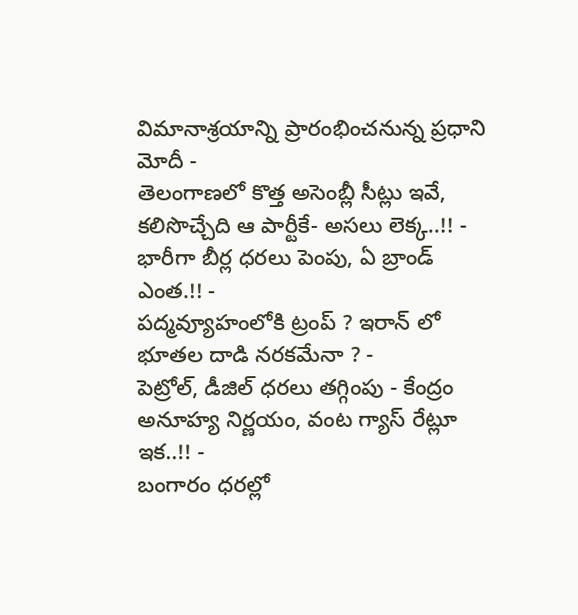విమానాశ్రయాన్ని ప్రారంభించనున్న ప్రధాని మోదీ -
తెలంగాణలో కొత్త అసెంబ్లీ సీట్లు ఇవే, కలిసొచ్చేది ఆ పార్టీకే- అసలు లెక్క..!! -
భారీగా బీర్ల ధరలు పెంపు, ఏ బ్రాండ్ ఎంత.!! -
పద్మవ్యూహంలోకి ట్రంప్ ? ఇరాన్ లో భూతల దాడి నరకమేనా ? -
పెట్రోల్, డీజిల్ ధరలు తగ్గింపు - కేంద్రం అనూహ్య నిర్ణయం, వంట గ్యాస్ రేట్లూ ఇక..!! -
బంగారం ధరల్లో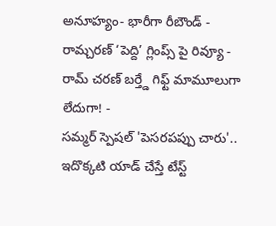అనూహ్యం- భారీగా రీబౌండ్ -
రామ్చరణ్ ‘పెద్ది’ గ్లింప్స్ పై రివ్యూ -
రామ్ చరణ్ బర్త్డే గిఫ్ట్ మామూలుగా లేదుగా! -
సమ్మర్ స్పెషల్ 'పెసరపప్పు చారు'.. ఇదొక్కటి యాడ్ చేస్తే టేస్ట్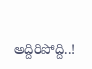అద్దిరిపోద్ది..!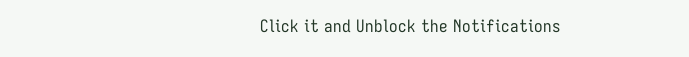Click it and Unblock the Notifications